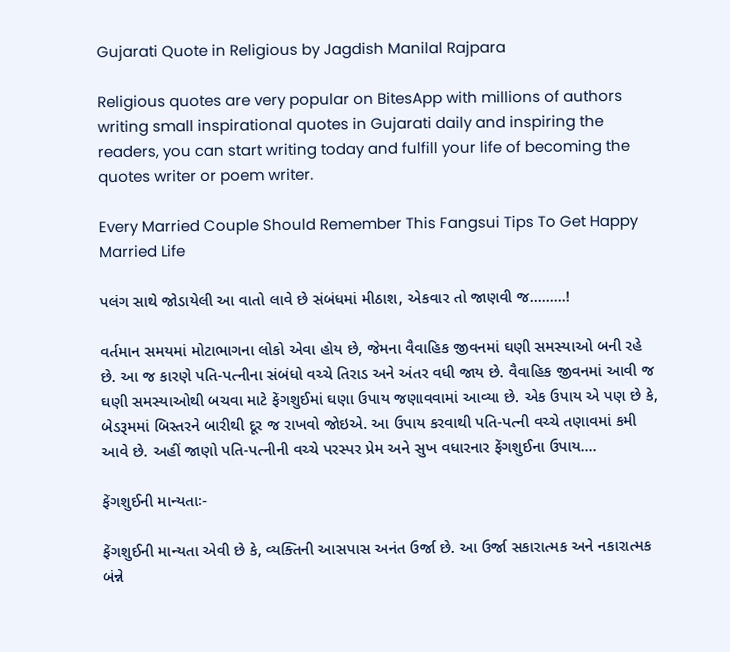Gujarati Quote in Religious by Jagdish Manilal Rajpara

Religious quotes are very popular on BitesApp with millions of authors writing small inspirational quotes in Gujarati daily and inspiring the readers, you can start writing today and fulfill your life of becoming the quotes writer or poem writer.

Every Married Couple Should Remember This Fangsui Tips To Get Happy Married Life

પલંગ સાથે જોડાયેલી આ વાતો લાવે છે સંબંધમાં મીઠાશ, એકવાર તો જાણવી જ.........!

વર્તમાન સમયમાં મોટાભાગના લોકો એવા હોય છે, જેમના વૈવાહિક જીવનમાં ઘણી સમસ્યાઓ બની રહે છે. આ જ કારણે પતિ-પત્નીના સંબંધો વચ્ચે તિરાડ અને અંતર વધી જાય છે. વૈવાહિક જીવનમાં આવી જ ઘણી સમસ્યાઓથી બચવા માટે ફેંગશુઈમાં ઘણા ઉપાય જણાવવામાં આવ્યા છે. એક ઉપાય એ પણ છે કે, બેડરૂમમાં બિસ્તરને બારીથી દૂર જ રાખવો જોઇએ. આ ઉપાય કરવાથી પતિ-પત્ની વચ્ચે તણાવમાં કમી આવે છે. અહીં જાણો પતિ-પત્નીની વચ્ચે પરસ્પર પ્રેમ અને સુખ વધારનાર ફેંગશુઈના ઉપાય....

ફેંગશુઈની માન્યતાઃ-

ફેંગશુઈની માન્યતા એવી છે કે, વ્યક્તિની આસપાસ અનંત ઉર્જા છે. આ ઉર્જા સકારાત્મક અને નકારાત્મક બંન્ને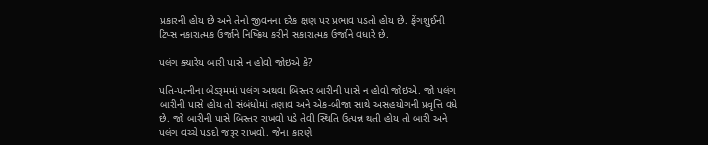પ્રકારની હોય છે અને તેનો જીવનના દરેક ક્ષણ પર પ્રભાવ પડતો હોય છે. ફેંગશુઈની ટિપ્સ નકારાત્મક ઉર્જાને નિષ્ક્રિય કરીને સકારાત્મક ઉર્જાને વધારે છે.

પલંગ ક્યારેય બારી પાસે ન હોવો જોઇએ કે?

પતિ-પત્નીના બેડરૂમમાં પલંગ અથવા બિસ્તર બારીની પાસે ન હોવો જોઇએ. જો પલંગ બારીની પાસે હોય તો સંબંધોમાં તણાવ અને એક-બીજા સાથે અસહયોગની પ્રવૃત્તિ વધે છે. જો બારીની પાસે બિસ્તર રાખવો પડે તેવી સ્થિતિ ઉત્પન્ન થતી હોય તો બારી અને પલંગ વચ્ચે પડદો જરૂર રાખવો. જેના કારણે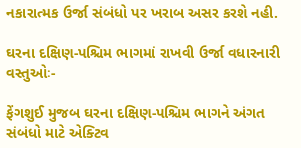નકારાત્મક ઉર્જા સંબંધો પર ખરાબ અસર કરશે નહી.

ઘરના દક્ષિણ-પશ્ચિમ ભાગમાં રાખવી ઉર્જા વધારનારી વસ્તુઓઃ-

ફેંગશુઈ મુજબ ઘરના દક્ષિણ-પશ્ચિમ ભાગને અંગત સંબંધો માટે એક્ટિવ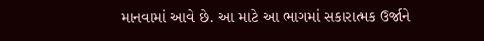માનવામાં આવે છે. આ માટે આ ભાગમાં સકારાત્મક ઉર્જાને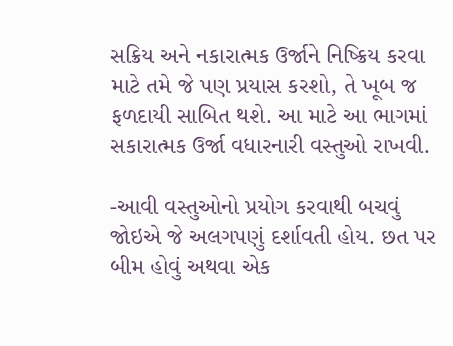સક્રિય અને નકારાત્મક ઉર્જાને નિષ્ક્રિય કરવા માટે તમે જે પણ પ્રયાસ કરશો, તે ખૂબ જ ફળદાયી સાબિત થશે. આ માટે આ ભાગમાં સકારાત્મક ઉર્જા વધારનારી વસ્તુઓ રાખવી.

-આવી વસ્તુઓનો પ્રયોગ કરવાથી બચવું જોઇએ જે અલગપણું દર્શાવતી હોય. છત પર બીમ હોવું અથવા એક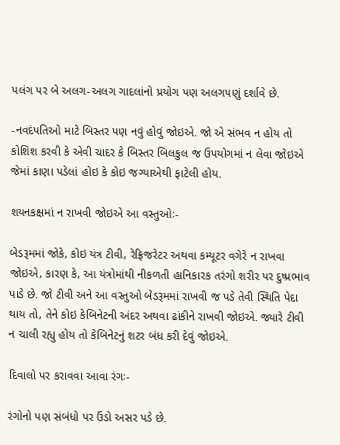પલંગ પર બે અલગ-અલગ ગાદલાંનો પ્રયોગ પણ અલગપણું દર્શાવે છે.

-નવદંપતિઓ માટે બિસ્તર પણ નવું હોવું જોઇએ. જો એ સંભવ ન હોય તો કોશિશ કરવી કે એવી ચાદર કે બિસ્તર બિલકુલ જ ઉપયોગમાં ન લેવા જોઇએ જેમાં કાણા પડેલાં હોઇ કે કોઇ જગ્યાએથી ફાટેલી હોય.

શયનકક્ષમાં ન રાખવી જોઇએ આ વસ્તુઓઃ-

બેડરૂમમાં જોકે, કોઇ યંત્ર ટીવી, રેફ્રિજરેટર અથવા કમ્યૂટર વગેરે ન રાખવા જોઇએ, કારણ કે, આ યંત્રોમાંથી નીકળતી હાનિકારક તરંગો શરીર પર દુષ્પ્રભાવ પાડે છે. જો ટીવી અને આ વસ્તુઓ બેડરૂમમાં રાખવી જ પડે તેવી સ્થિતિ પેદા થાય તો, તેને કોઇ કેબિનેટની અંદર અથવા ઢાંકીને રાખવી જોઇએ. જ્યારે ટીવી ન ચાલી રહ્યુ હોય તો કેબિનેટનું શટર બંધ કરી દેવું જોઇએ.

દિવાલો પર કરાવવા આવા રંગઃ-

રંગોનો પણ સંબંધો પર ઉંડો અસર પડે છે.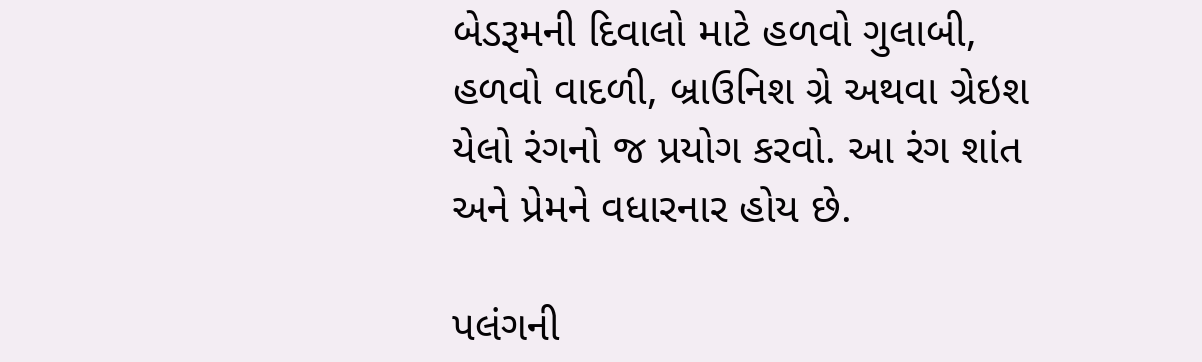બેડરૂમની દિવાલો માટે હળવો ગુલાબી, હળવો વાદળી, બ્રાઉનિશ ગ્રે અથવા ગ્રેઇશ યેલો રંગનો જ પ્રયોગ કરવો. આ રંગ શાંત અને પ્રેમને વધારનાર હોય છે.

પલંગની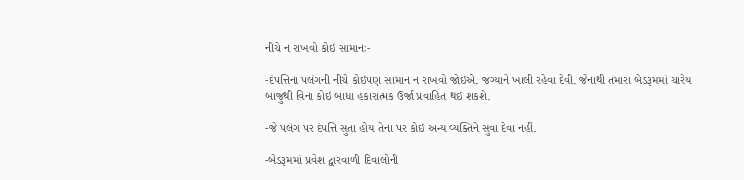નીચે ન રાખવો કોઇ સામાનઃ-

-દંપત્તિના પલંગની નીચે કોઇપણ સામાન ન રાખવો જોઇએ. જગ્યાને ખાલી રહેવા દેવી. જેનાથી તમારા બેડરૂમમાં ચારેય બાજુથી વિના કોઇ બાધા હકારાત્મક ઉર્જા પ્રવાહિત થઇ શકશે.

-જે પલંગ પર દંપત્તિ સુતા હોય તેના પર કોઇ અન્ય વ્યક્તિને સુવા દેવા નહીં.

-બેડરૂમમાં પ્રવેશ દ્વારવાળી દિવાલોની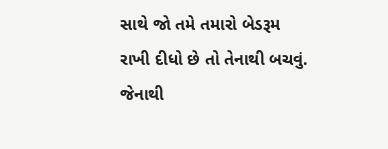સાથે જો તમે તમારો બેડરૂમ રાખી દીધો છે તો તેનાથી બચવું. જેનાથી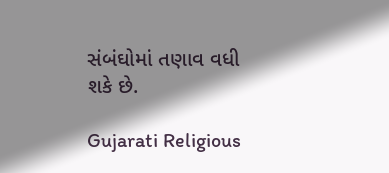સંબંઘોમાં તણાવ વધી શકે છે.

Gujarati Religious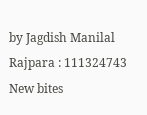by Jagdish Manilal Rajpara : 111324743
New bites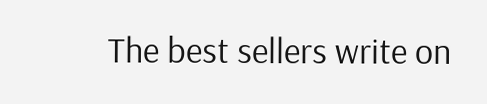The best sellers write on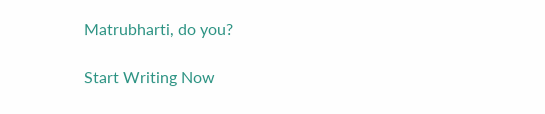Matrubharti, do you?

Start Writing Now